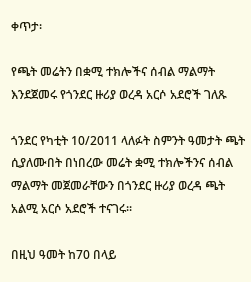ቀጥታ፡

የጫት መሬትን በቋሚ ተክሎችና ሰብል ማልማት እንደጀመሩ የጎንደር ዙሪያ ወረዳ አርሶ አደሮች ገለጹ

ጎንደር የካቲት 10/2011 ላለፉት ስምንት ዓመታት ጫት ሲያለሙበት በነበረው መሬት ቋሚ ተክሎችንና ሰብል ማልማት መጀመራቸውን በጎንደር ዙሪያ ወረዳ ጫት አልሚ አርሶ አደሮች ተናገሩ፡፡

በዚህ ዓመት ከ70 በላይ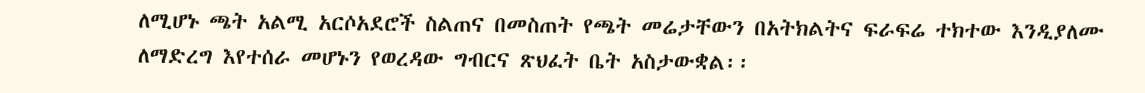ለሚሆኑ ጫት አልሚ አርሶአደሮች ስልጠና በመስጠት የጫት መሬታቸውን በአትክልትና ፍራፍሬ ተክተው እንዲያለሙ ለማድረግ እየተሰራ መሆኑን የወረዳው ግብርና ጽህፈት ቤት አስታውቋል፡፡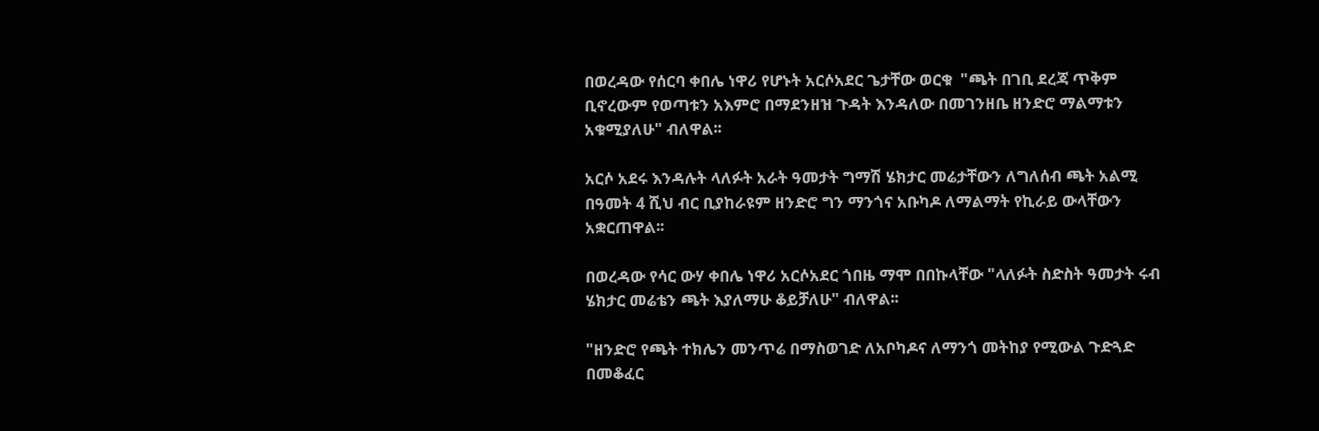በወረዳው የሰርባ ቀበሌ ነዋሪ የሆኑት አርሶአደር ጌታቸው ወርቁ  "ጫት በገቢ ደረጃ ጥቅም ቢኖረውም የወጣቱን አእምሮ በማደንዘዝ ጉዳት እንዳለው በመገንዘቤ ዘንድሮ ማልማቱን አቁሚያለሁ" ብለዋል፡፡

አርሶ አደሩ እንዳሉት ላለፉት አራት ዓመታት ግማሽ ሄክታር መሬታቸውን ለግለሰብ ጫት አልሚ በዓመት 4 ሺህ ብር ቢያከራዩም ዘንድሮ ግን ማንጎና አቡካዶ ለማልማት የኪራይ ውላቸውን አቋርጠዋል፡፡

በወረዳው የሳር ውሃ ቀበሌ ነዋሪ አርሶአደር ጎበዜ ማሞ በበኩላቸው "ላለፉት ስድስት ዓመታት ሩብ ሄክታር መሬቴን ጫት እያለማሁ ቆይቻለሁ" ብለዋል፡፡

"ዘንድሮ የጫት ተክሌን መንጥሬ በማስወገድ ለአቦካዶና ለማንጎ መትከያ የሚውል ጉድጓድ በመቆፈር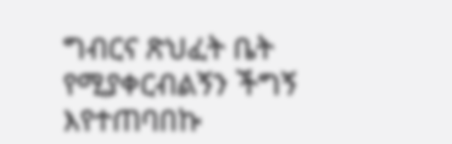ግብርና ጽህፈት ቤት የሚያቀርብልኝን ችግኝ እየተጠባበኩ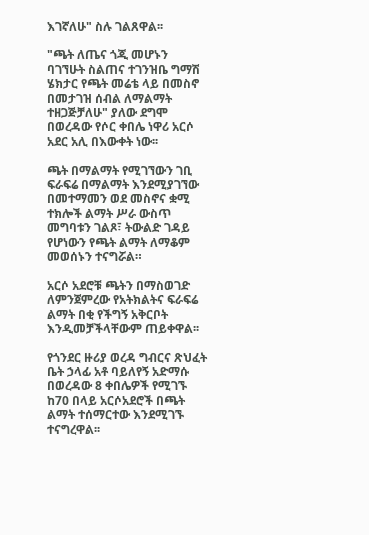እገኛለሁ" ስሉ ገልጸዋል፡፡

"ጫት ለጤና ጎጂ መሆኑን ባገኘሁት ስልጠና ተገንዝቤ ግማሽ ሄክታር የጫት መሬቴ ላይ በመስኖ በመታገዝ ሰብል ለማልማት ተዘጋጅቻለሁ" ያለው ደግሞ በወረዳው የሶር ቀበሌ ነዋሪ አርሶ አደር አሊ በእውቀት ነው፡፡

ጫት በማልማት የሚገኘውን ገቢ ፍራፍሬ በማልማት እንደሚያገኘው በመተማመን ወደ መስኖና ቋሚ ተክሎች ልማት ሥራ ውስጥ መግባቱን ገልጾ፣ ትውልድ ገዳይ የሆነውን የጫት ልማት ለማቆም መወሰኑን ተናግሯል።

አርሶ አደሮቹ ጫትን በማስወገድ ለምንጀምረው የአትክልትና ፍራፍሬ ልማት በቂ የችግኝ አቅርቦት እንዲመቻችላቸውም ጠይቀዋል፡፡

የጎንደር ዙሪያ ወረዳ ግብርና ጽህፈት ቤት ኃላፊ አቶ ባይለየኝ አድማሱ በወረዳው 8 ቀበሌዎች የሚገኙ ከ70 በላይ አርሶአደሮች በጫት ልማት ተሰማርተው እንደሚገኙ ተናግረዋል፡፡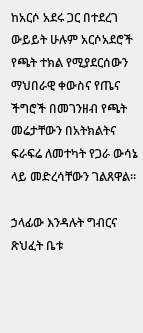ከአርሶ አደሩ ጋር በተደረገ ውይይት ሁሉም አርሶአደሮች የጫት ተክል የሚያደርሰውን ማህበራዊ ቀውስና የጤና ችግሮች በመገንዘብ የጫት መሬታቸውን በአትክልትና ፍራፍሬ ለመተካት የጋራ ውሳኔ ላይ መድረሳቸውን ገልጸዋል፡፡

ኃላፊው እንዳሉት ግብርና ጽህፈት ቤቱ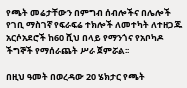የጫት መሬታቸውን በምግብ ሰብሎችና በሌሎች የገቢ ማስገኛ የፍራፍሬ ተክሎች ለመተካት ለተዘጋጁ አርሶአደሮች ከ60 ሺህ በላይ የማንጎና የአቦካዶ ችግኞች የማሰራጨት ሥራ ጀምሯል፡፡

በዚህ ዓመት በወረዳው 20 ሄክታር የጫት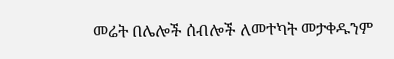መሬት በሌሎች ሰብሎች ለመተካት መታቀዱንም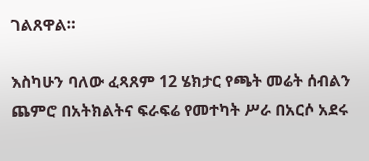ገልጸዋል።

እስካሁን ባለው ፈጻጸም 12 ሄክታር የጫት መሬት ሰብልን ጨምሮ በአትክልትና ፍራፍሬ የመተካት ሥራ በአርሶ አደሩ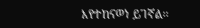እየተከናወነ ይገኛል፡፡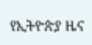የኢትዮጵያ ዜና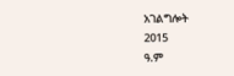አገልግሎት
2015
ዓ.ም